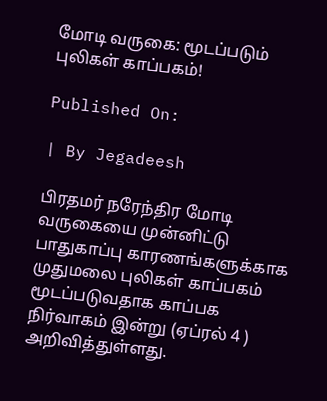மோடி வருகை: மூடப்படும் புலிகள் காப்பகம்!

Published On:

| By Jegadeesh

பிரதமர் நரேந்திர மோடி வருகையை முன்னிட்டு பாதுகாப்பு காரணங்களுக்காக முதுமலை புலிகள் காப்பகம் மூடப்படுவதாக காப்பக நிர்வாகம் இன்று (ஏப்ரல் 4 ) அறிவித்துள்ளது.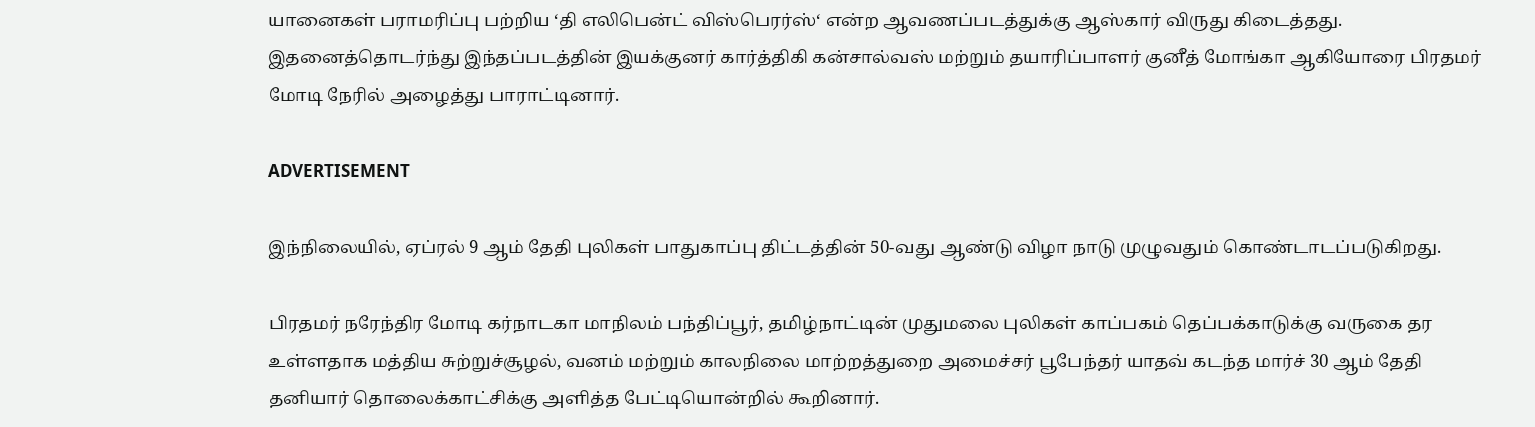யானைகள் பராமரிப்பு பற்றிய ‘தி எலிபென்ட் விஸ்பெரர்ஸ்‘ என்ற ஆவணப்படத்துக்கு ஆஸ்கார் விருது கிடைத்தது. இதனைத்தொடர்ந்து இந்தப்படத்தின் இயக்குனர் கார்த்திகி கன்சால்வஸ் மற்றும் தயாரிப்பாளர் குனீத் மோங்கா ஆகியோரை பிரதமர் மோடி நேரில் அழைத்து பாராட்டினார்.

ADVERTISEMENT

இந்நிலையில், ஏப்ரல் 9 ஆம் தேதி புலிகள் பாதுகாப்பு திட்டத்தின் 50-வது ஆண்டு விழா நாடு முழுவதும் கொண்டாடப்படுகிறது.

பிரதமர் நரேந்திர மோடி கர்நாடகா மாநிலம் பந்திப்பூர், தமிழ்நாட்டின் முதுமலை புலிகள் காப்பகம் தெப்பக்காடுக்கு வருகை தர உள்ளதாக மத்திய சுற்றுச்சூழல், வனம் மற்றும் காலநிலை மாற்றத்துறை அமைச்சர் பூபேந்தர் யாதவ் கடந்த மார்ச் 30 ஆம் தேதி தனியார் தொலைக்காட்சிக்கு அளித்த பேட்டியொன்றில் கூறினார்.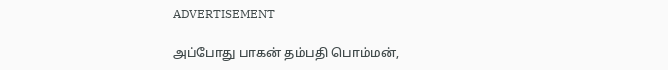ADVERTISEMENT

அப்போது பாகன் தம்பதி பொம்மன்,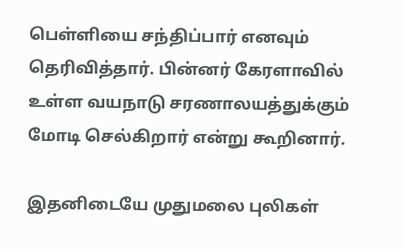பெள்ளியை சந்திப்பார் எனவும் தெரிவித்தார். பின்னர் கேரளாவில் உள்ள வயநாடு சரணாலயத்துக்கும் மோடி செல்கிறார் என்று கூறினார்.

இதனிடையே முதுமலை புலிகள்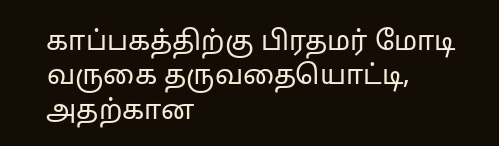காப்பகத்திற்கு பிரதமர் மோடி வருகை தருவதையொட்டி, அதற்கான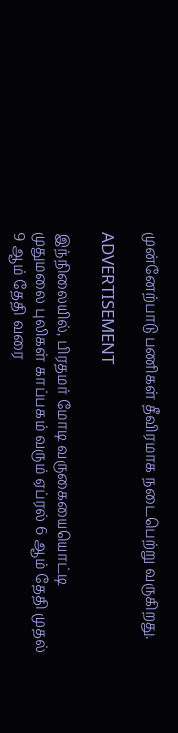முன்னேற்பாடு பணிகள் தீவிரமாக நடைபெற்று வருகிறது.

ADVERTISEMENT

இந்நிலையில், பிரதமர் மோடி வருகையையொட்டி முதுமலை புலிகள் காப்பகம் வரும் ஏப்ரல் 6 ஆம் தேதி முதல் 9 ஆம் தேதி வரை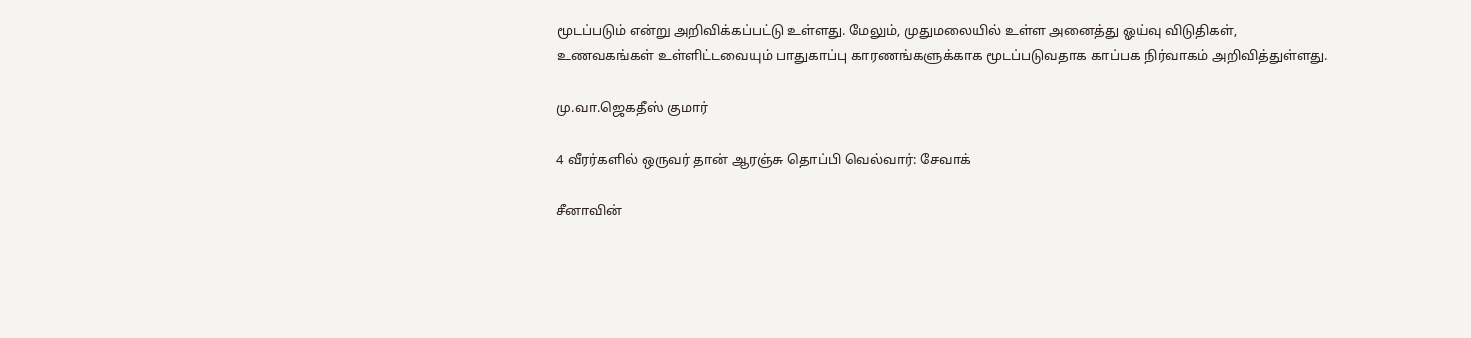மூடப்படும் என்று அறிவிக்கப்பட்டு உள்ளது. மேலும், முதுமலையில் உள்ள அனைத்து ஓய்வு விடுதிகள், உணவகங்கள் உள்ளிட்டவையும் பாதுகாப்பு காரணங்களுக்காக மூடப்படுவதாக காப்பக நிர்வாகம் அறிவித்துள்ளது.

மு.வா.ஜெகதீஸ் குமார்

4 வீரர்களில் ஒருவர் தான் ஆரஞ்சு தொப்பி வெல்வார்: சேவாக்

சீனாவின்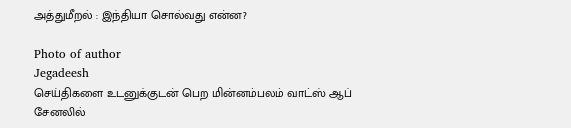அத்துமீறல் : இந்தியா சொல்வது என்ன?

Photo of author
Jegadeesh
செய்திகளை உடனுக்குடன் பெற மின்னம்பலம் வாட்ஸ் ஆப் சேனலில்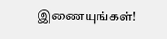இணையுங்கள்!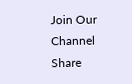Join Our Channel
Share